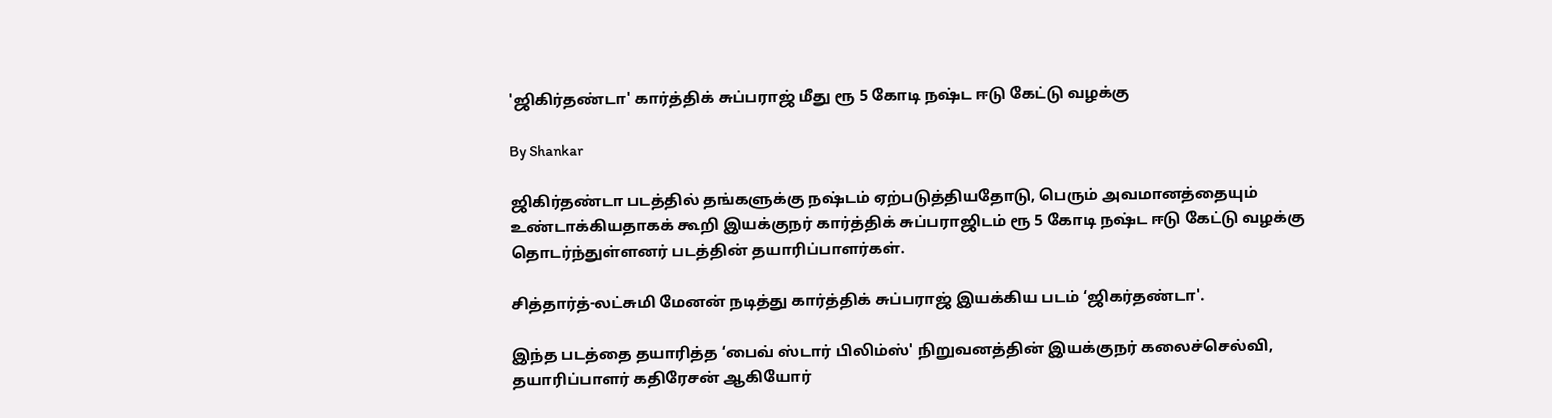'ஜிகிர்தண்டா' கார்த்திக் சுப்பராஜ் மீது ரூ 5 கோடி நஷ்ட ஈடு கேட்டு வழக்கு

By Shankar

ஜிகிர்தண்டா படத்தில் தங்களுக்கு நஷ்டம் ஏற்படுத்தியதோடு, பெரும் அவமானத்தையும் உண்டாக்கியதாகக் கூறி இயக்குநர் கார்த்திக் சுப்பராஜிடம் ரூ 5 கோடி நஷ்ட ஈடு கேட்டு வழக்கு தொடர்ந்துள்ளனர் படத்தின் தயாரிப்பாளர்கள்.

சித்தார்த்-லட்சுமி மேனன் நடித்து கார்த்திக் சுப்பராஜ் இயக்கிய படம் ‘ஜிகர்தண்டா'.

இந்த படத்தை தயாரித்த ‘பைவ் ஸ்டார் பிலிம்ஸ்' நிறுவனத்தின் இயக்குநர் கலைச்செல்வி, தயாரிப்பாளர் கதிரேசன் ஆகியோர்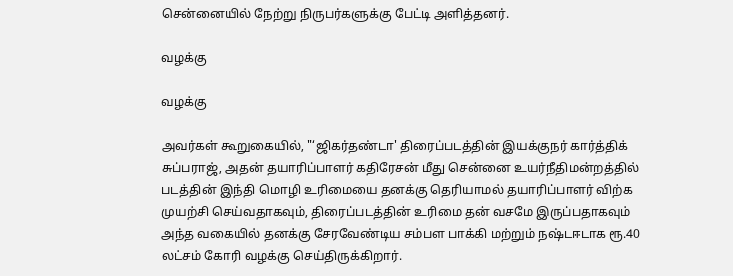சென்னையில் நேற்று நிருபர்களுக்கு பேட்டி அளித்தனர்.

வழக்கு

வழக்கு

அவர்கள் கூறுகையில், "‘ஜிகர்தண்டா' திரைப்படத்தின் இயக்குநர் கார்த்திக் சுப்பராஜ், அதன் தயாரிப்பாளர் கதிரேசன் மீது சென்னை உயர்நீதிமன்றத்தில் படத்தின் இந்தி மொழி உரிமையை தனக்கு தெரியாமல் தயாரிப்பாளர் விற்க முயற்சி செய்வதாகவும், திரைப்படத்தின் உரிமை தன் வசமே இருப்பதாகவும் அந்த வகையில் தனக்கு சேரவேண்டிய சம்பள பாக்கி மற்றும் நஷ்டஈடாக ரூ.40 லட்சம் கோரி வழக்கு செய்திருக்கிறார்.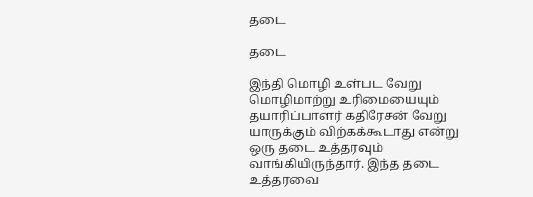தடை

தடை

இந்தி மொழி உள்பட வேறு மொழிமாற்று உரிமையையும் தயாரிப்பாளர் கதிரேசன் வேறு யாருக்கும் விற்கக்கூடாது என்று ஒரு தடை உத்தரவும் வாங்கியிருந்தார். இந்த தடை உத்தரவை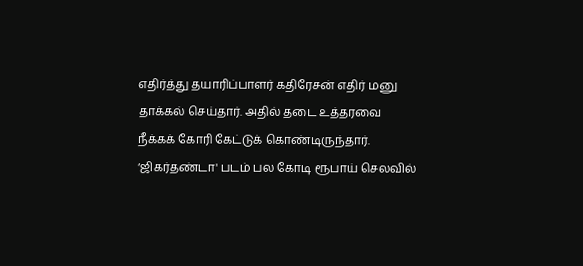எதிர்த்து தயாரிப்பாளர் கதிரேசன் எதிர் மனு தாக்கல் செய்தார். அதில் தடை உத்தரவை நீக்கக் கோரி கேட்டுக் கொண்டிருந்தார். ‘ஜிகர்தண்டா' படம் பல கோடி ரூபாய் செலவில்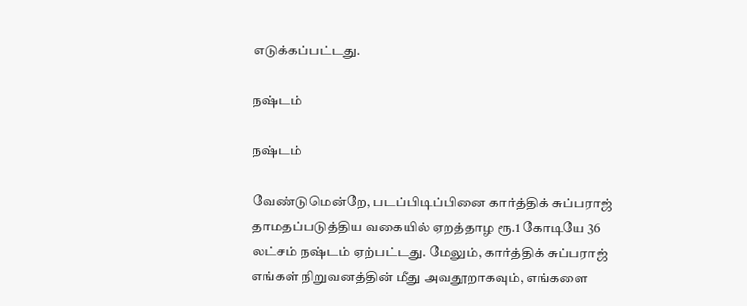எடுக்கப்பட்டது.

நஷ்டம்

நஷ்டம்

வேண்டுமென்றே, படப்பிடிப்பினை கார்த்திக் சுப்பராஜ் தாமதப்படுத்திய வகையில் ஏறத்தாழ ரூ.1 கோடியே 36 லட்சம் நஷ்டம் ஏற்பட்டது. மேலும், கார்த்திக் சுப்பராஜ் எங்கள் நிறுவனத்தின் மீது அவதூறாகவும், எங்களை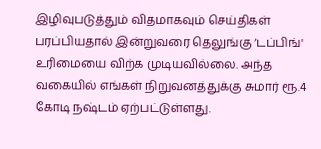இழிவுபடுத்தும் விதமாகவும் செய்திகள் பரப்பியதால் இன்றுவரை தெலுங்கு ‘டப்பிங்' உரிமையை விற்க முடியவில்லை. அந்த வகையில் எங்கள் நிறுவனத்துக்கு சுமார் ரூ.4 கோடி நஷ்டம் ஏற்பட்டுள்ளது.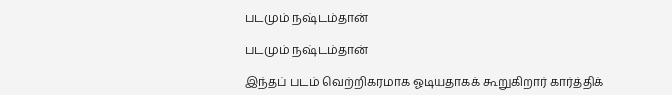படமும் நஷ்டம்தான்

படமும் நஷ்டம்தான்

இந்தப் படம் வெற்றிகரமாக ஓடியதாகக் கூறுகிறார் கார்த்திக்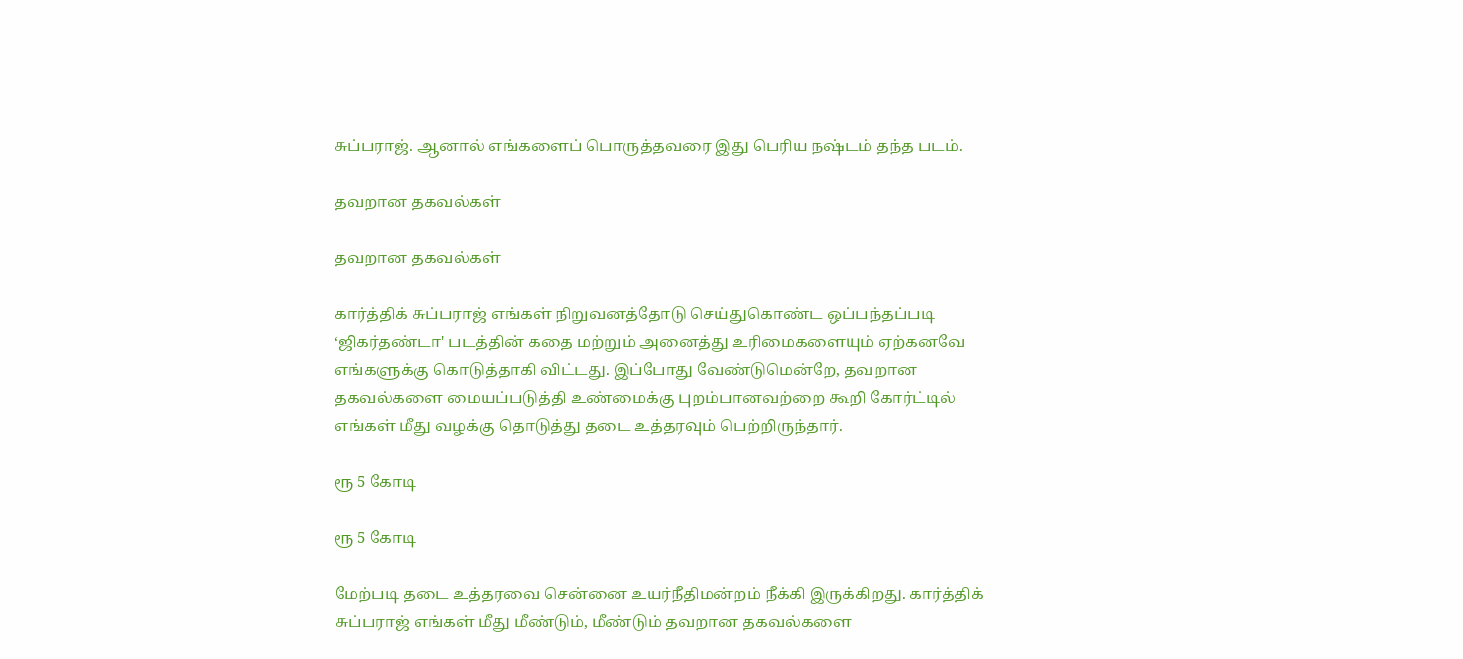சுப்பராஜ். ஆனால் எங்களைப் பொருத்தவரை இது பெரிய நஷ்டம் தந்த படம்.

தவறான தகவல்கள்

தவறான தகவல்கள்

கார்த்திக் சுப்பராஜ் எங்கள் நிறுவனத்தோடு செய்துகொண்ட ஒப்பந்தப்படி ‘ஜிகர்தண்டா' படத்தின் கதை மற்றும் அனைத்து உரிமைகளையும் ஏற்கனவே எங்களுக்கு கொடுத்தாகி விட்டது. இப்போது வேண்டுமென்றே, தவறான தகவல்களை மையப்படுத்தி உண்மைக்கு புறம்பானவற்றை கூறி கோர்ட்டில் எங்கள் மீது வழக்கு தொடுத்து தடை உத்தரவும் பெற்றிருந்தார்.

ரூ 5 கோடி

ரூ 5 கோடி

மேற்படி தடை உத்தரவை சென்னை உயர்நீதிமன்றம் நீக்கி இருக்கிறது. கார்த்திக் சுப்பராஜ் எங்கள் மீது மீண்டும், மீண்டும் தவறான தகவல்களை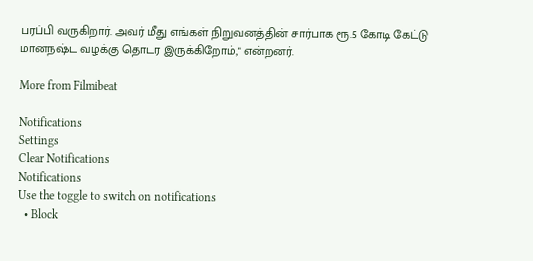பரப்பி வருகிறார். அவர் மீது எங்கள் நிறுவனத்தின் சார்பாக ரூ.5 கோடி கேட்டு மானநஷ்ட வழக்கு தொடர இருக்கிறோம்," என்றனர்.

More from Filmibeat

Notifications
Settings
Clear Notifications
Notifications
Use the toggle to switch on notifications
  • Block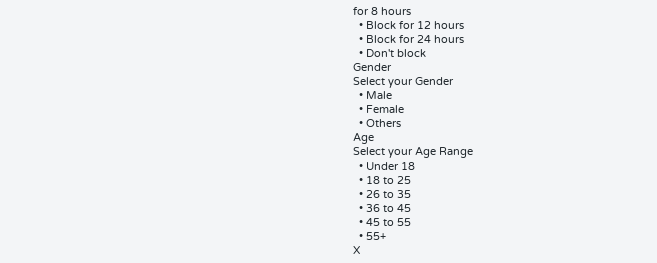for 8 hours
  • Block for 12 hours
  • Block for 24 hours
  • Don't block
Gender
Select your Gender
  • Male
  • Female
  • Others
Age
Select your Age Range
  • Under 18
  • 18 to 25
  • 26 to 35
  • 36 to 45
  • 45 to 55
  • 55+
X